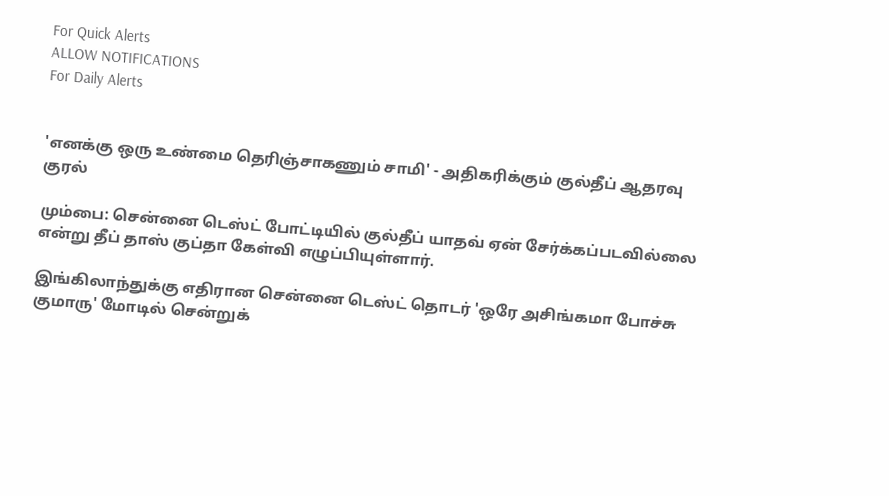For Quick Alerts
ALLOW NOTIFICATIONS
For Daily Alerts


'எனக்கு ஒரு உண்மை தெரிஞ்சாகணும் சாமி' - அதிகரிக்கும் குல்தீப் ஆதரவு குரல்

மும்பை: சென்னை டெஸ்ட் போட்டியில் குல்தீப் யாதவ் ஏன் சேர்க்கப்படவில்லை என்று தீப் தாஸ் குப்தா கேள்வி எழுப்பியுள்ளார்.

இங்கிலாந்துக்கு எதிரான சென்னை டெஸ்ட் தொடர் 'ஒரே அசிங்கமா போச்சு குமாரு' மோடில் சென்றுக்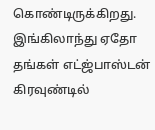கொண்டிருக்கிறது. இங்கிலாந்து ஏதோ தங்கள் எட்ஜ்பாஸ்டன் கிரவுண்டில்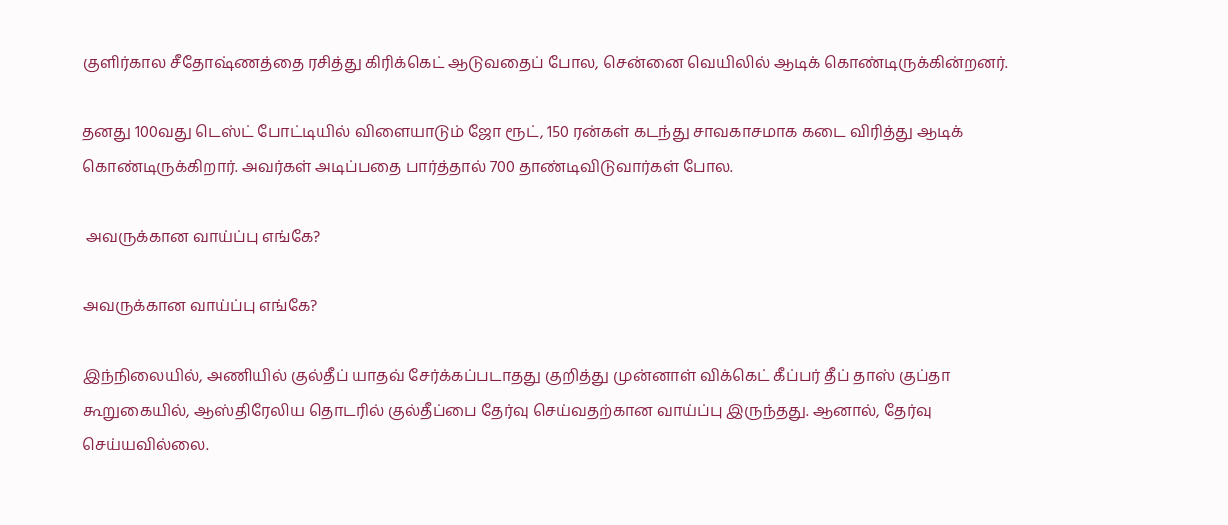குளிர்கால சீதோஷ்ணத்தை ரசித்து கிரிக்கெட் ஆடுவதைப் போல, சென்னை வெயிலில் ஆடிக் கொண்டிருக்கின்றனர்.

தனது 100வது டெஸ்ட் போட்டியில் விளையாடும் ஜோ ரூட், 150 ரன்கள் கடந்து சாவகாசமாக கடை விரித்து ஆடிக் கொண்டிருக்கிறார். அவர்கள் அடிப்பதை பார்த்தால் 700 தாண்டிவிடுவார்கள் போல.

 அவருக்கான வாய்ப்பு எங்கே?

அவருக்கான வாய்ப்பு எங்கே?

இந்நிலையில், அணியில் குல்தீப் யாதவ் சேர்க்கப்படாதது குறித்து முன்னாள் விக்கெட் கீப்பர் தீப் தாஸ் குப்தா கூறுகையில், ஆஸ்திரேலிய தொடரில் குல்தீப்பை தேர்வு செய்வதற்கான வாய்ப்பு இருந்தது. ஆனால், தேர்வு செய்யவில்லை.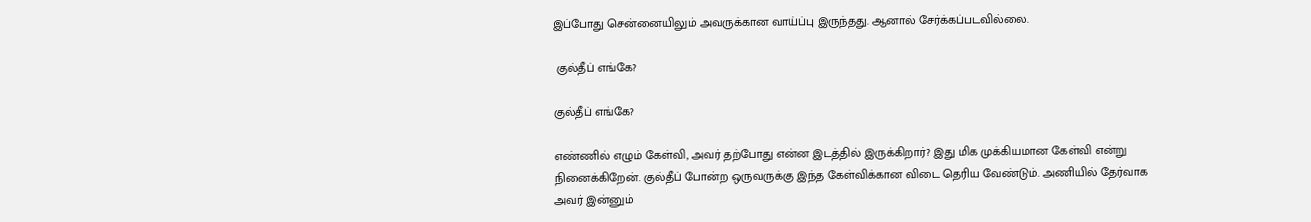இப்போது சென்னையிலும் அவருக்கான வாய்ப்பு இருந்தது. ஆனால் சேர்க்கப்படவில்லை.

 குல்தீப் எங்கே?

குல்தீப் எங்கே?

எண்ணில் எழும் கேள்வி, அவர் தற்போது என்ன இடத்தில் இருக்கிறார்? இது மிக முக்கியமான கேள்வி என்று நினைக்கிறேன். குல்தீப் போன்ற ஒருவருக்கு இந்த கேள்விக்கான விடை தெரிய வேண்டும். அணியில் தேர்வாக அவர் இன்னும்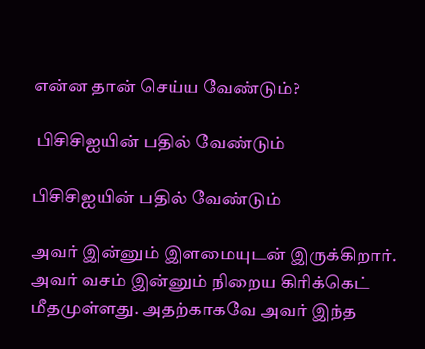என்ன தான் செய்ய வேண்டும்?

 பிசிசிஐயின் பதில் வேண்டும்

பிசிசிஐயின் பதில் வேண்டும்

அவர் இன்னும் இளமையுடன் இருக்கிறார். அவர் வசம் இன்னும் நிறைய கிரிக்கெட் மீதமுள்ளது. அதற்காகவே அவர் இந்த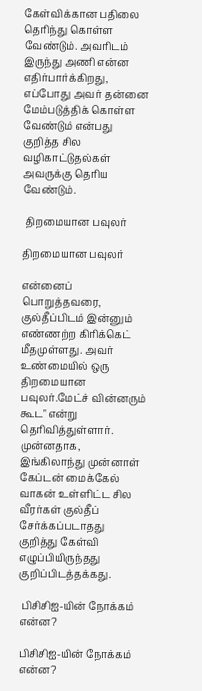கேள்விக்கான பதிலை தெரிந்து கொள்ள வேண்டும். அவரிடம் இருந்து அணி என்ன எதிர்பார்க்கிறது, எப்போது அவர் தன்னை மேம்படுத்திக் கொள்ள வேண்டும் என்பது குறித்த சில வழிகாட்டுதல்கள் அவருக்கு தெரிய வேண்டும்.

 திறமையான பவுலர்

திறமையான பவுலர்

என்னைப் பொறுத்தவரை, குல்தீப்பிடம் இன்னும் எண்ணற்ற கிரிக்கெட் மீதமுள்ளது. அவர் உண்மையில் ஒரு திறமையான பவுலர்.மேட்ச் வின்னரும் கூட" என்று தெரிவித்துள்ளார். முன்னதாக, இங்கிலாந்து முன்னாள் கேப்டன் மைக்கேல் வாகன் உள்ளிட்ட சில வீரர்கள் குல்தீப் சேர்க்கப்படாதது குறித்து கேள்வி எழுப்பியிருந்தது குறிப்பிடத்தக்கது.

 பிசிசிஐ-யின் நோக்கம் என்ன?

பிசிசிஐ-யின் நோக்கம் என்ன?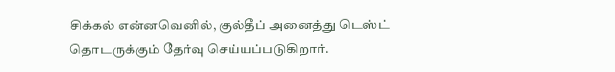சிக்கல் என்னவெனில், குல்தீப் அனைத்து டெஸ்ட் தொடருக்கும் தேர்வு செய்யப்படுகிறார்.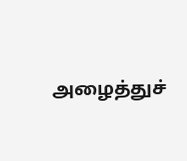அழைத்துச்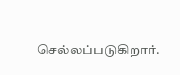செல்லப்படுகிறார்.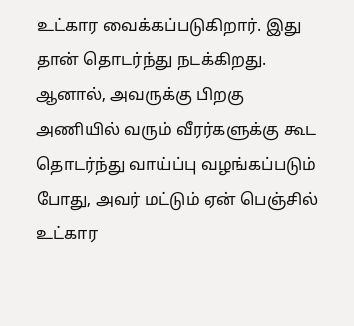உட்கார வைக்கப்படுகிறார். இது தான் தொடர்ந்து நடக்கிறது. ஆனால், அவருக்கு பிறகு அணியில் வரும் வீரர்களுக்கு கூட தொடர்ந்து வாய்ப்பு வழங்கப்படும் போது, அவர் மட்டும் ஏன் பெஞ்சில் உட்கார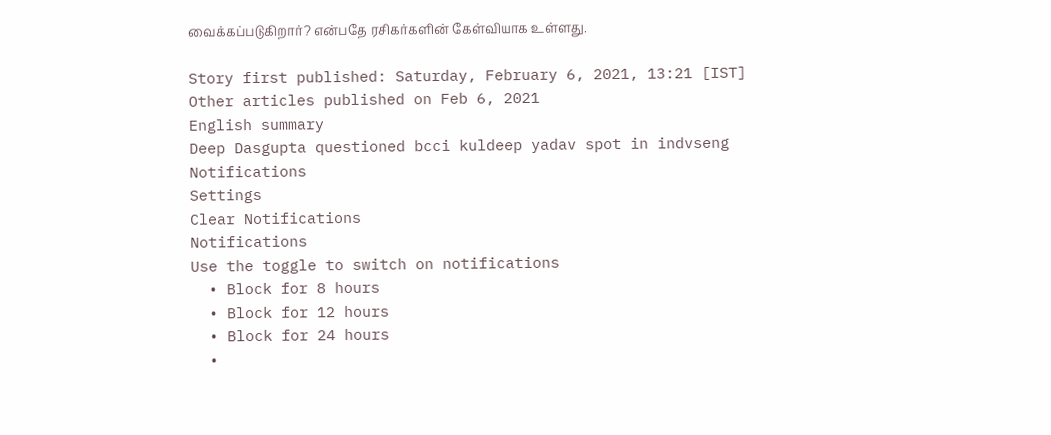வைக்கப்படுகிறார்? என்பதே ரசிகர்களின் கேள்வியாக உள்ளது.

Story first published: Saturday, February 6, 2021, 13:21 [IST]
Other articles published on Feb 6, 2021
English summary
Deep Dasgupta questioned bcci kuldeep yadav spot in indvseng
Notifications
Settings
Clear Notifications
Notifications
Use the toggle to switch on notifications
  • Block for 8 hours
  • Block for 12 hours
  • Block for 24 hours
  •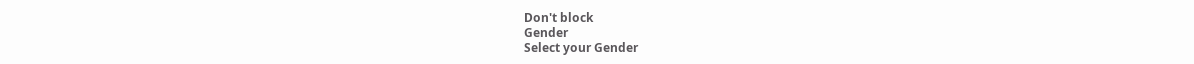Don't block
Gender
Select your Gender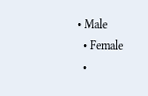• Male
  • Female
  •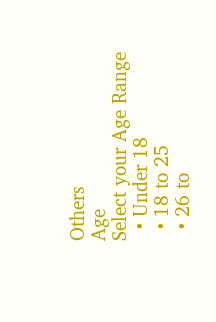Others
Age
Select your Age Range
  • Under 18
  • 18 to 25
  • 26 to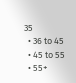35
  • 36 to 45
  • 45 to 55
  • 55+